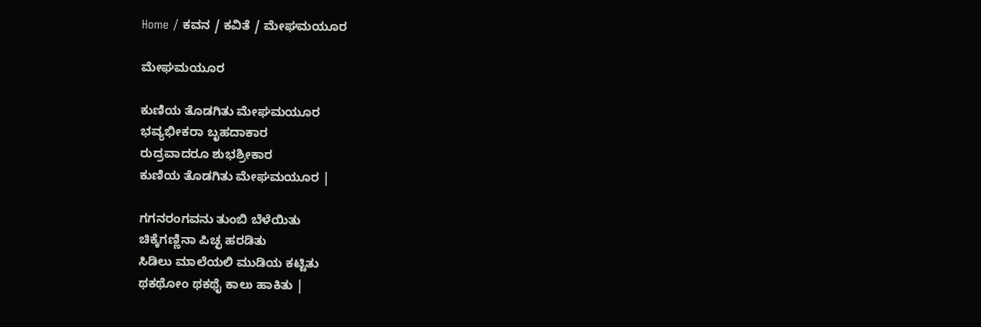Home / ಕವನ / ಕವಿತೆ / ಮೇಘಮಯೂರ

ಮೇಘಮಯೂರ

ಕುಣಿಯ ತೊಡಗಿತು ಮೇಘಮಯೂರ
ಭವ್ಯಭೀಕರಾ ಬೃಹದಾಕಾರ
ರುದ್ರವಾದರೂ ಶುಭಶ್ರೀಕಾರ
ಕುಣಿಯ ತೊಡಗಿತು ಮೇಘಮಯೂರ |

ಗಗನರಂಗವನು ತುಂಬಿ ಬೆಳೆಯಿತು
ಚಿಕ್ಕೆಗಣ್ಣಿನಾ ಪಿಚ್ಛ ಹರಡಿತು
ಸಿಡಿಲು ಮಾಲೆಯಲಿ ಮುಡಿಯ ಕಟ್ಟಿತು
ಥಕಥೋಂ ಥಕಥೈ ಕಾಲು ಹಾಕಿತು |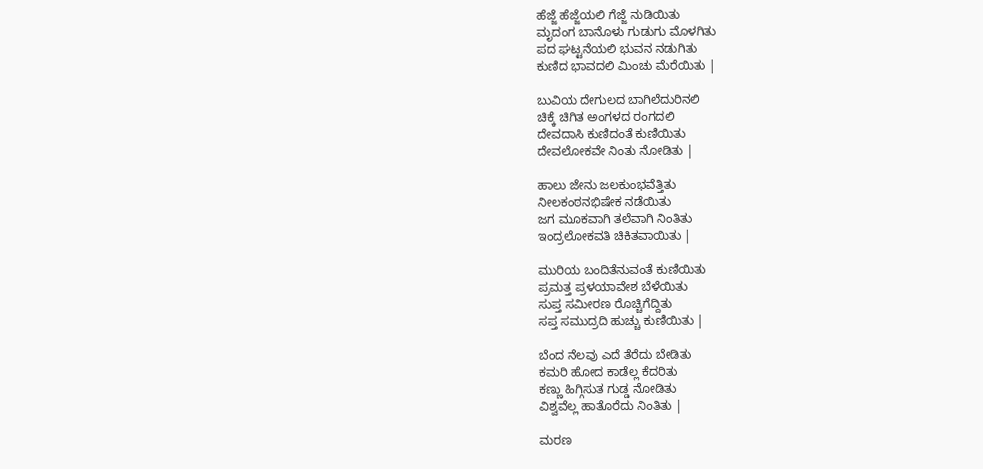ಹೆಜ್ಜೆ ಹೆಜ್ಜೆಯಲಿ ಗೆಜ್ಜೆ ನುಡಿಯಿತು
ಮೃದಂಗ ಬಾನೊಳು ಗುಡುಗು ಮೊಳಗಿತು
ಪದ ಘಟ್ಟನೆಯಲಿ ಭುವನ ನಡುಗಿತು
ಕುಣಿದ ಭಾವದಲಿ ಮಿಂಚು ಮೆರೆಯಿತು |

ಬುವಿಯ ದೇಗುಲದ ಬಾಗಿಲೆದುರಿನಲಿ
ಚಿಕ್ಕೆ ಚಿಗಿತ ಅಂಗಳದ ರಂಗದಲಿ
ದೇವದಾಸಿ ಕುಣಿದಂತೆ ಕುಣಿಯಿತು
ದೇವಲೋಕವೇ ನಿಂತು ನೋಡಿತು |

ಹಾಲು ಜೇನು ಜಲಕುಂಭವೆತ್ತಿತು
ನೀಲಕಂಠನಭಿಷೇಕ ನಡೆಯಿತು
ಜಗ ಮೂಕವಾಗಿ ತಲೆವಾಗಿ ನಿಂತಿತು
ಇಂದ್ರಲೋಕವತಿ ಚಿಕಿತವಾಯಿತು |

ಮುರಿಯ ಬಂದಿತೆನುವಂತೆ ಕುಣಿಯಿತು
ಪ್ರಮತ್ತ ಪ್ರಳಯಾವೇಶ ಬೆಳೆಯಿತು
ಸುಪ್ತ ಸಮೀರಣ ರೊಚ್ಚಿಗೆದ್ದಿತು
ಸಪ್ತ ಸಮುದ್ರದಿ ಹುಚ್ಚು ಕುಣಿಯಿತು |

ಬೆಂದ ನೆಲವು ಎದೆ ತೆರೆದು ಬೇಡಿತು
ಕಮರಿ ಹೋದ ಕಾಡೆಲ್ಲ ಕೆದರಿತು
ಕಣ್ಣು ಹಿಗ್ಗಿಸುತ ಗುಡ್ಡ ನೋಡಿತು
ವಿಶ್ವವೆಲ್ಲ ಹಾತೊರೆದು ನಿಂತಿತು |

ಮರಣ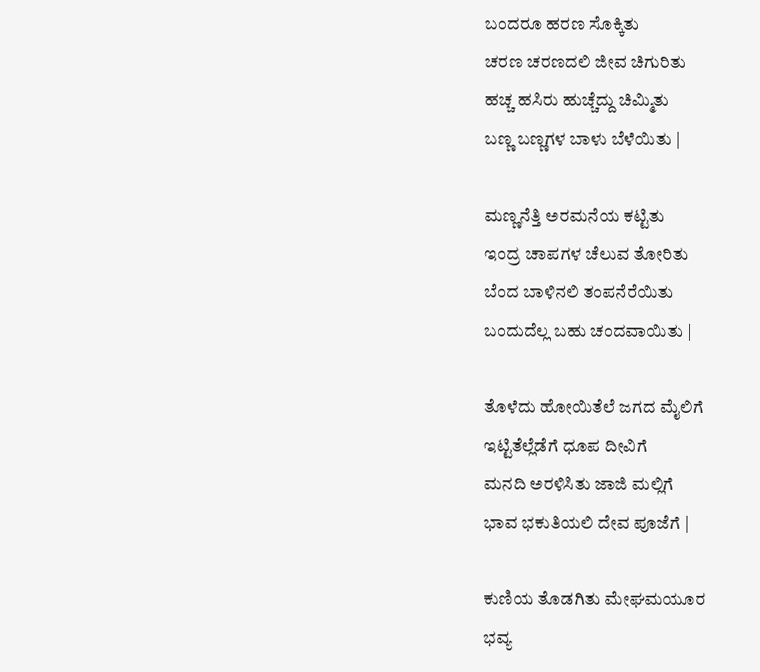ಬಂದರೂ ಹರಣ ಸೊಕ್ಕಿತು
ಚರಣ ಚರಣದಲಿ ಜೀವ ಚಿಗುರಿತು
ಹಚ್ಚ ಹಸಿರು ಹುಚ್ಚೆದ್ದು ಚಿಮ್ಮಿತು
ಬಣ್ಣ ಬಣ್ಣಗಳ ಬಾಳು ಬೆಳೆಯಿತು |

ಮಣ್ಣನೆತ್ತಿ ಅರಮನೆಯ ಕಟ್ಟಿತು
ಇಂದ್ರ ಚಾಪಗಳ ಚೆಲುವ ತೋರಿತು
ಬೆಂದ ಬಾಳಿನಲಿ ತಂಪನೆರೆಯಿತು
ಬಂದುದೆಲ್ಲ ಬಹು ಚಂದವಾಯಿತು |

ತೊಳೆದು ಹೋಯಿತೆಲೆ ಜಗದ ಮೈಲಿಗೆ
ಇಟ್ಟಿತೆಲ್ಲೆಡೆಗೆ ಧೂಪ ದೀವಿಗೆ
ಮನದಿ ಅರಳಿಸಿತು ಜಾಜಿ ಮಲ್ಲಿಗೆ
ಭಾವ ಭಕುತಿಯಲಿ ದೇವ ಪೂಜೆಗೆ |

ಕುಣಿಯ ತೊಡಗಿತು ಮೇಘಮಯೂರ
ಭವ್ಯ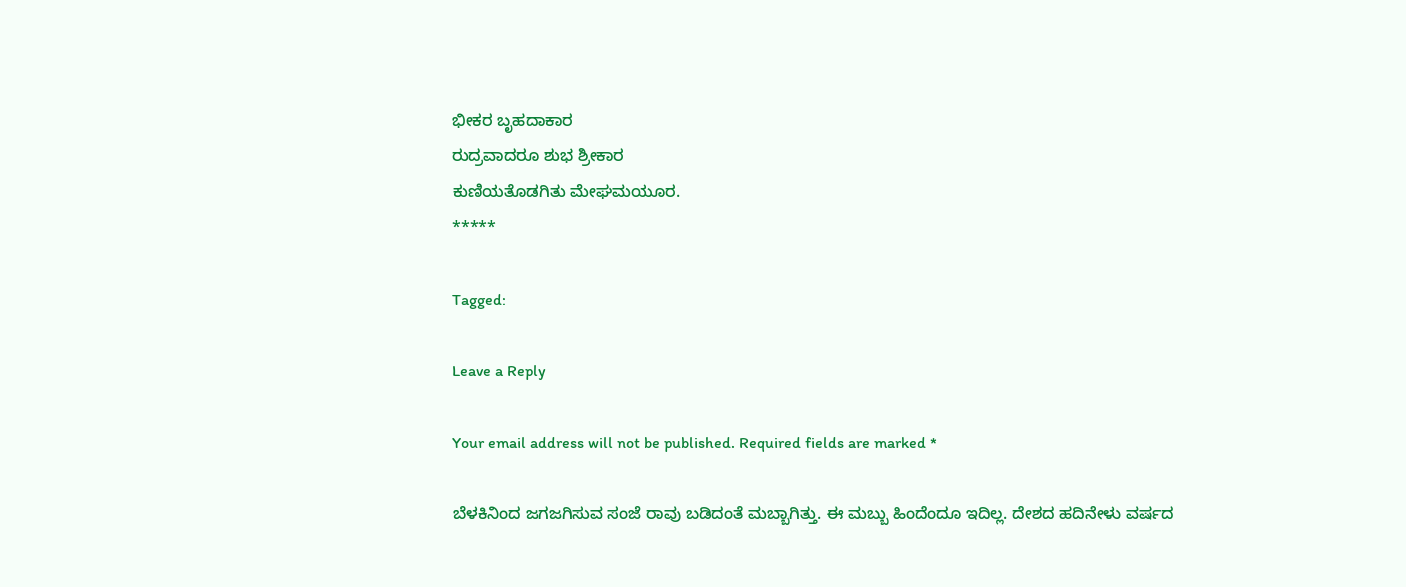ಭೀಕರ ಬೃಹದಾಕಾರ
ರುದ್ರವಾದರೂ ಶುಭ ಶ್ರೀಕಾರ
ಕುಣಿಯತೊಡಗಿತು ಮೇಘಮಯೂರ.
*****

Tagged:

Leave a Reply

Your email address will not be published. Required fields are marked *

ಬೆಳಕಿನಿಂದ ಜಗಜಗಿಸುವ ಸಂಜೆ ರಾವು ಬಡಿದಂತೆ ಮಬ್ಬಾಗಿತ್ತು. ಈ ಮಬ್ಬು ಹಿಂದೆಂದೂ ಇದಿಲ್ಲ. ದೇಶದ ಹದಿನೇಳು ವರ್ಷದ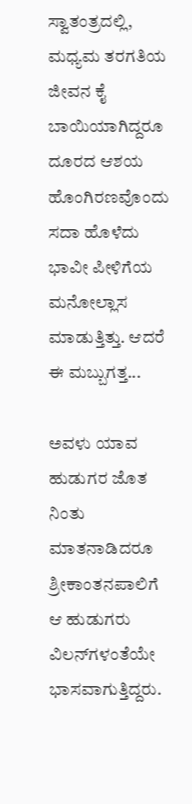ಸ್ವಾತಂತ್ರದಲ್ಲಿ, ಮಧ್ಯಮ ತರಗತಿಯ ಜೀವನ ಕೈ ಬಾಯಿಯಾಗಿದ್ದರೂ ದೂರದ ಆಶಯ ಹೊಂಗಿರಣವೊಂದು ಸದಾ ಹೊಳೆದು ಭಾವೀ ಪೀಳಿಗೆಯ ಮನೋಲ್ಲಾಸ ಮಾಡುತ್ತಿತ್ತು. ಆದರೆ ಈ ಮಬ್ಬುಗತ್ತ...

ಅವಳು ಯಾವ ಹುಡುಗರ ಜೊತ ನಿಂತು ಮಾತನಾಡಿದರೂ ಶ್ರೀಕಾಂತನಪಾಲಿಗೆ ಆ ಹುಡುಗರು ವಿಲನ್‌ಗಳಂತೆಯೇ ಭಾಸವಾಗುತ್ತಿದ್ದರು.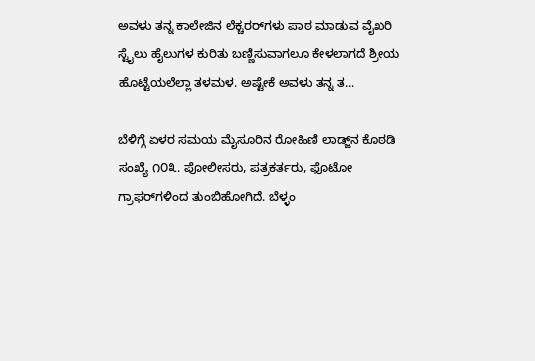ಅವಳು ತನ್ನ ಕಾಲೇಜಿನ ಲೆಕ್ಚರರ್‌ಗಳು ಪಾಠ ಮಾಡುವ ವೈಖರಿ ಸ್ಟೈಲು ಹೈಲುಗಳ ಕುರಿತು ಬಣ್ಣಿಸುವಾಗಲೂ ಕೇಳಲಾಗದೆ ಶ್ರೀಯ ಹೊಟ್ಟೆಯಲೆಲ್ಲಾ ತಳಮಳ. ಅಷ್ಟೇಕೆ ಅವಳು ತನ್ನ ತ...

ಬೆಳಿಗ್ಗೆ ಏಳರ ಸಮಯ ಮೈಸೂರಿನ ರೋಹಿಣಿ ಲಾಡ್ಜ್‌ನ ಕೊಠಡಿ ಸಂಖ್ಯೆ ೧೦೩. ಪೋಲೀಸರು, ಪತ್ರಕರ್ತರು, ಫೊಟೋ ಗ್ರಾಫರ್‌ಗಳಿಂದ ತುಂಬಿಹೋಗಿದೆ. ಬೆಳ್ಳಂ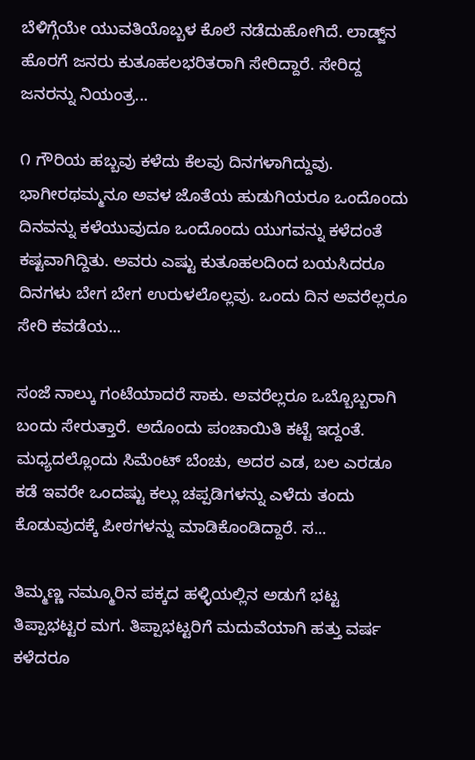ಬೆಳಿಗ್ಗೆಯೇ ಯುವತಿಯೊಬ್ಬಳ ಕೊಲೆ ನಡೆದುಹೋಗಿದೆ. ಲಾಡ್ಜ್‌ನ ಹೊರಗೆ ಜನರು ಕುತೂಹಲಭರಿತರಾಗಿ ಸೇರಿದ್ದಾರೆ. ಸೇರಿದ್ದ ಜನರನ್ನು ನಿಯಂತ್ರ...

೧ ಗೌರಿಯ ಹಬ್ಬವು ಕಳೆದು ಕೆಲವು ದಿನಗಳಾಗಿದ್ದುವು. ಭಾಗೀರಥಮ್ಮನೂ ಅವಳ ಜೊತೆಯ ಹುಡುಗಿಯರೂ ಒಂದೊಂದು ದಿನವನ್ನು ಕಳೆಯುವುದೂ ಒಂದೊಂದು ಯುಗವನ್ನು ಕಳೆದಂತೆ ಕಷ್ಟವಾಗಿದ್ದಿತು. ಅವರು ಎಷ್ಟು ಕುತೂಹಲದಿಂದ ಬಯಸಿದರೂ ದಿನಗಳು ಬೇಗ ಬೇಗ ಉರುಳಲೊಲ್ಲವು. ಒಂದು ದಿನ ಅವರೆಲ್ಲರೂ ಸೇರಿ ಕವಡೆಯ...

ಸಂಜೆ ನಾಲ್ಕು ಗಂಟೆಯಾದರೆ ಸಾಕು. ಅವರೆಲ್ಲರೂ ಒಬ್ಬೊಬ್ಬರಾಗಿ ಬಂದು ಸೇರುತ್ತಾರೆ. ಅದೊಂದು ಪಂಚಾಯಿತಿ ಕಟ್ಟೆ ಇದ್ದಂತೆ. ಮಧ್ಯದಲ್ಲೊಂದು ಸಿಮೆಂಟ್ ಬೆಂಚು, ಅದರ ಎಡ, ಬಲ ಎರಡೂ ಕಡೆ ಇವರೇ ಒಂದಷ್ಟು ಕಲ್ಲು ಚಪ್ಪಡಿಗಳನ್ನು ಎಳೆದು ತಂದು ಕೊಡುವುದಕ್ಕೆ ಪೀಠಗಳನ್ನು ಮಾಡಿಕೊಂಡಿದ್ದಾರೆ. ಸ...

ತಿಮ್ಮಣ್ಣ ನಮ್ಮೂರಿನ ಪಕ್ಕದ ಹಳ್ಳಿಯಲ್ಲಿನ ಅಡುಗೆ ಭಟ್ಟ ತಿಪ್ಪಾಭಟ್ಟರ ಮಗ. ತಿಪ್ಪಾಭಟ್ಟರಿಗೆ ಮದುವೆಯಾಗಿ ಹತ್ತು ವರ್ಷ ಕಳೆದರೂ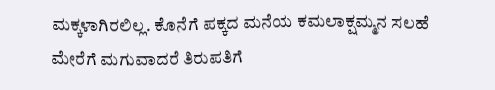ಮಕ್ಕಳಾಗಿರಲಿಲ್ಲ. ಕೊನೆಗೆ ಪಕ್ಕದ ಮನೆಯ ಕಮಲಾಕ್ಷಮ್ಮನ ಸಲಹೆ ಮೇರೆಗೆ ಮಗುವಾದರೆ ತಿರುಪತಿಗೆ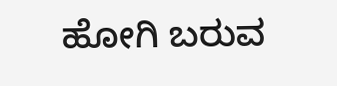ಹೋಗಿ ಬರುವ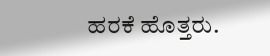ಹರಕೆ ಹೊತ್ತರು.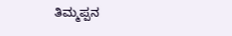ತಿಮ್ಮಪ್ಪನ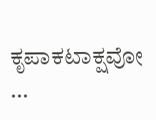ಕೃಪಾಕಟಾಕ್ಷವೋ ...